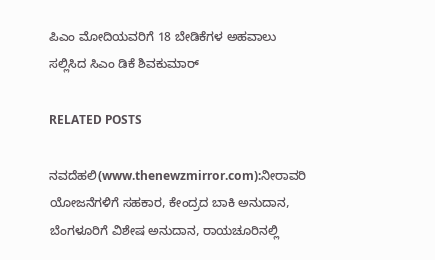ಪಿಎಂ ಮೋದಿಯವರಿಗೆ 18 ಬೇಡಿಕೆಗಳ ಅಹವಾಲು ಸಲ್ಲಿಸಿದ ಸಿಎಂ ಡಿಕೆ ಶಿವಕುಮಾರ್

RELATED POSTS

ನವದೆಹಲಿ(www.thenewzmirror.com):ನೀರಾವರಿ ಯೋಜನೆಗಳಿಗೆ ಸಹಕಾರ, ಕೇಂದ್ರದ ಬಾಕಿ ಅನುದಾನ, ಬೆಂಗಳೂರಿಗೆ ವಿಶೇಷ ಅನುದಾನ, ರಾಯಚೂರಿನಲ್ಲಿ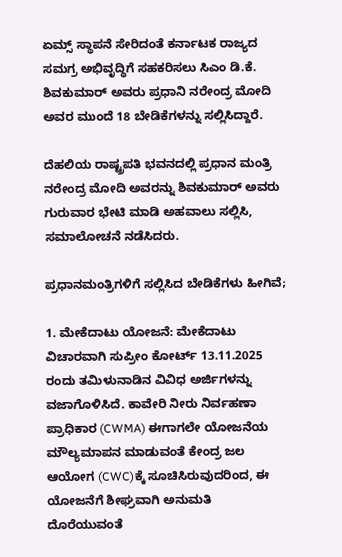ಏಮ್ಸ್ ಸ್ಥಾಪನೆ ಸೇರಿದಂತೆ ಕರ್ನಾಟಕ ರಾಜ್ಯದ ಸಮಗ್ರ ಅಭಿವೃದ್ಧಿಗೆ ಸಹಕರಿಸಲು ಸಿಎಂ ಡಿ.ಕೆ. ಶಿವಕುಮಾರ್ ಅವರು ಪ್ರಧಾನಿ ನರೇಂದ್ರ ಮೋದಿ ಅವರ ಮುಂದೆ 18 ಬೇಡಿಕೆಗಳನ್ನು ಸಲ್ಲಿಸಿದ್ದಾರೆ.

ದೆಹಲಿಯ ರಾಷ್ಟ್ರಪತಿ ಭವನದಲ್ಲಿ ಪ್ರಧಾನ ಮಂತ್ರಿ ನರೇಂದ್ರ ಮೋದಿ ಅವರನ್ನು ಶಿವಕುಮಾರ್ ಅವರು ಗುರುವಾರ ಭೇಟಿ ಮಾಡಿ ಅಹವಾಲು ಸಲ್ಲಿಸಿ, ಸಮಾಲೋಚನೆ ನಡೆಸಿದರು.

ಪ್ರಧಾನಮಂತ್ರಿಗಳಿಗೆ ಸಲ್ಲಿಸಿದ ಬೇಡಿಕೆಗಳು ಹೀಗಿವೆ;

1. ಮೇಕೆದಾಟು ಯೋಜನೆ: ಮೇಕೆದಾಟು ವಿಚಾರವಾಗಿ ಸುಪ್ರೀಂ ಕೋರ್ಟ್ 13.11.2025 ರಂದು ತಮಿಳುನಾಡಿನ ವಿವಿಧ ಅರ್ಜಿಗಳನ್ನು ವಜಾಗೊಳಿಸಿದೆ. ಕಾವೇರಿ ನೀರು ನಿರ್ವಹಣಾ ಪ್ರಾಧಿಕಾರ (CWMA) ಈಗಾಗಲೇ ಯೋಜನೆಯ ಮೌಲ್ಯಮಾಪನ ಮಾಡುವಂತೆ ಕೇಂದ್ರ ಜಲ ಆಯೋಗ (CWC)ಕ್ಕೆ ಸೂಚಿಸಿರುವುದರಿಂದ, ಈ ಯೋಜನೆಗೆ ಶೀಘ್ರವಾಗಿ ಅನುಮತಿ ದೊರೆಯುವಂತೆ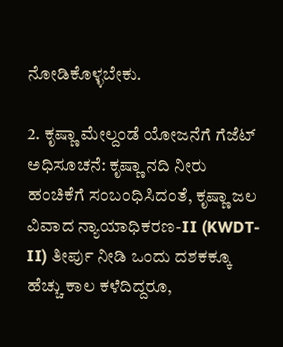ನೋಡಿಕೊಳ್ಳಬೇಕು.

2. ಕೃಷ್ಣಾ ಮೇಲ್ದಂಡೆ ಯೋಜನೆಗೆ ಗೆಜೆಟ್ ಅಧಿಸೂಚನೆ: ಕೃಷ್ಣಾ ನದಿ ನೀರು ಹಂಚಿಕೆಗೆ ಸಂಬಂಧಿಸಿದಂತೆ, ಕೃಷ್ಣಾ ಜಲ ವಿವಾದ ನ್ಯಾಯಾಧಿಕರಣ-II (KWDT-II) ತೀರ್ಪು ನೀಡಿ ಒಂದು ದಶಕಕ್ಕೂ ಹೆಚ್ಚು ಕಾಲ ಕಳೆದಿದ್ದರೂ,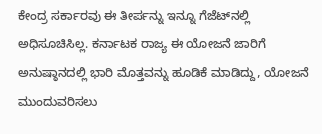ಕೇಂದ್ರ ಸರ್ಕಾರವು ಈ ತೀರ್ಪನ್ನು ಇನ್ನೂ ಗೆಜೆಟ್‌ನಲ್ಲಿ ಅಧಿಸೂಚಿಸಿಲ್ಲ. ಕರ್ನಾಟಕ ರಾಜ್ಯ ಈ ಯೋಜನೆ ಜಾರಿಗೆ ಅನುಷ್ಠಾನದಲ್ಲಿ ಭಾರಿ ಮೊತ್ತವನ್ನು ಹೂಡಿಕೆ ಮಾಡಿದ್ದು, ಯೋಜನೆ ಮುಂದುವರಿಸಲು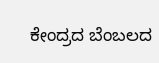ಕೇಂದ್ರದ ಬೆಂಬಲದ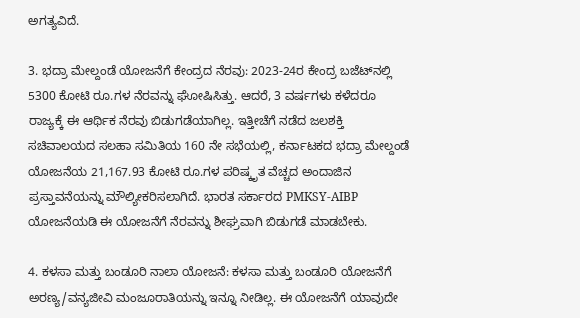ಅಗತ್ಯವಿದೆ.

3. ಭದ್ರಾ ಮೇಲ್ದಂಡೆ ಯೋಜನೆಗೆ ಕೇಂದ್ರದ ನೆರವು: 2023-24ರ ಕೇಂದ್ರ ಬಜೆಟ್‌ನಲ್ಲಿ 5300 ಕೋಟಿ ರೂ.ಗಳ ನೆರವನ್ನು ಘೋಷಿಸಿತ್ತು. ಆದರೆ, 3 ವರ್ಷಗಳು ಕಳೆದರೂ ರಾಜ್ಯಕ್ಕೆ ಈ ಆರ್ಥಿಕ ನೆರವು ಬಿಡುಗಡೆಯಾಗಿಲ್ಲ. ಇತ್ತೀಚೆಗೆ ನಡೆದ ಜಲಶಕ್ತಿ ಸಚಿವಾಲಯದ ಸಲಹಾ ಸಮಿತಿಯ 160 ನೇ ಸಭೆಯಲ್ಲಿ, ಕರ್ನಾಟಕದ ಭದ್ರಾ ಮೇಲ್ದಂಡೆ ಯೋಜನೆಯ 21,167.93 ಕೋಟಿ ರೂ.ಗಳ ಪರಿಷ್ಕೃತ ವೆಚ್ಚದ ಅಂದಾಜಿನ ಪ್ರಸ್ತಾವನೆಯನ್ನು ಮೌಲ್ಯೀಕರಿಸಲಾಗಿದೆ. ಭಾರತ ಸರ್ಕಾರದ PMKSY-AIBP ಯೋಜನೆಯಡಿ ಈ ಯೋಜನೆಗೆ ನೆರವನ್ನು ಶೀಘ್ರವಾಗಿ ಬಿಡುಗಡೆ ಮಾಡಬೇಕು.

4. ಕಳಸಾ ಮತ್ತು ಬಂಡೂರಿ ನಾಲಾ ಯೋಜನೆ: ಕಳಸಾ ಮತ್ತು ಬಂಡೂರಿ ಯೋಜನೆಗೆ ಅರಣ್ಯ/ವನ್ಯಜೀವಿ ಮಂಜೂರಾತಿಯನ್ನು ಇನ್ನೂ ನೀಡಿಲ್ಲ. ಈ ಯೋಜನೆಗೆ ಯಾವುದೇ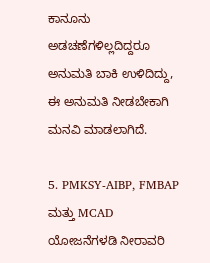ಕಾನೂನು ಅಡಚಣೆಗಳಿಲ್ಲದಿದ್ದರೂ ಅನುಮತಿ ಬಾಕಿ ಉಳಿದಿದ್ದು, ಈ ಅನುಮತಿ ನೀಡಬೇಕಾಗಿ ಮನವಿ ಮಾಡಲಾಗಿದೆ.

5. PMKSY-AIBP, FMBAP ಮತ್ತು MCAD ಯೋಜನೆಗಳಡಿ ನೀರಾವರಿ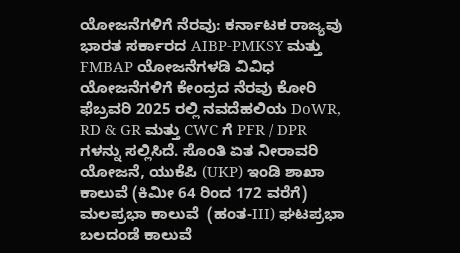ಯೋಜನೆಗಳಿಗೆ ನೆರವು: ಕರ್ನಾಟಕ ರಾಜ್ಯವು ಭಾರತ ಸರ್ಕಾರದ AIBP-PMKSY ಮತ್ತು FMBAP ಯೋಜನೆಗಳಡಿ ವಿವಿಧ ಯೋಜನೆಗಳಿಗೆ ಕೇಂದ್ರದ ನೆರವು ಕೋರಿ ಫೆಬ್ರವರಿ 2025 ರಲ್ಲಿ ನವದೆಹಲಿಯ DoWR, RD & GR ಮತ್ತು CWC ಗೆ PFR / DPR ಗಳನ್ನು ಸಲ್ಲಿಸಿದೆ. ಸೊಂತಿ ಏತ ನೀರಾವರಿ ಯೋಜನೆ, ಯುಕೆಪಿ (UKP) ಇಂಡಿ ಶಾಖಾ ಕಾಲುವೆ (ಕಿಮೀ 64 ರಿಂದ 172 ವರೆಗೆ) ಮಲಪ್ರಭಾ ಕಾಲುವೆ  (ಹಂತ-III) ಘಟಪ್ರಭಾ ಬಲದಂಡೆ ಕಾಲುವೆ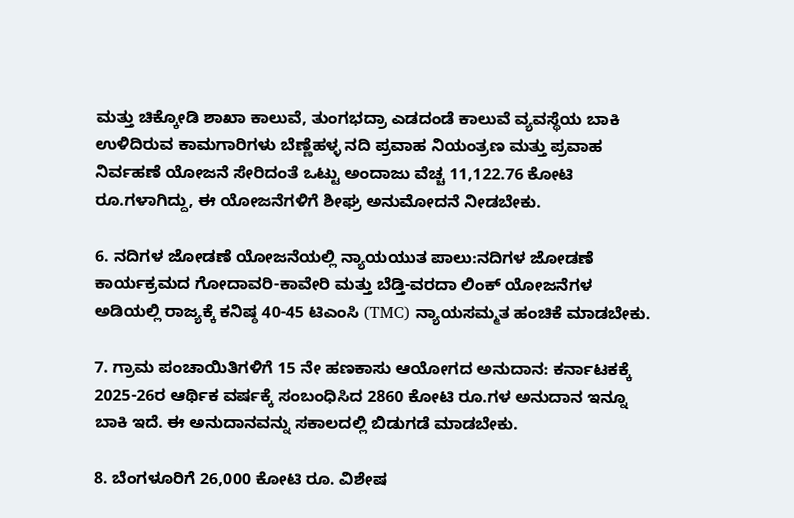ಮತ್ತು ಚಿಕ್ಕೋಡಿ ಶಾಖಾ ಕಾಲುವೆ, ತುಂಗಭದ್ರಾ ಎಡದಂಡೆ ಕಾಲುವೆ ವ್ಯವಸ್ಥೆಯ ಬಾಕಿ ಉಳಿದಿರುವ ಕಾಮಗಾರಿಗಳು ಬೆಣ್ಣೆಹಳ್ಳ ನದಿ ಪ್ರವಾಹ ನಿಯಂತ್ರಣ ಮತ್ತು ಪ್ರವಾಹ ನಿರ್ವಹಣೆ ಯೋಜನೆ ಸೇರಿದಂತೆ ಒಟ್ಟು ಅಂದಾಜು ವೆಚ್ಚ 11,122.76 ಕೋಟಿ ರೂ.ಗಳಾಗಿದ್ದು, ಈ ಯೋಜನೆಗಳಿಗೆ ಶೀಘ್ರ ಅನುಮೋದನೆ ನೀಡಬೇಕು.

6. ನದಿಗಳ ಜೋಡಣೆ ಯೋಜನೆಯಲ್ಲಿ ನ್ಯಾಯಯುತ ಪಾಲು:ನದಿಗಳ ಜೋಡಣೆ ಕಾರ್ಯಕ್ರಮದ ಗೋದಾವರಿ-ಕಾವೇರಿ ಮತ್ತು ಬೆಡ್ತಿ-ವರದಾ ಲಿಂಕ್ ಯೋಜನೆಗಳ ಅಡಿಯಲ್ಲಿ ರಾಜ್ಯಕ್ಕೆ ಕನಿಷ್ಠ 40-45 ಟಿಎಂಸಿ (TMC) ನ್ಯಾಯಸಮ್ಮತ ಹಂಚಿಕೆ ಮಾಡಬೇಕು.

7. ಗ್ರಾಮ ಪಂಚಾಯಿತಿಗಳಿಗೆ 15 ನೇ ಹಣಕಾಸು ಆಯೋಗದ ಅನುದಾನ: ಕರ್ನಾಟಕಕ್ಕೆ 2025-26ರ ಆರ್ಥಿಕ ವರ್ಷಕ್ಕೆ ಸಂಬಂಧಿಸಿದ 2860 ಕೋಟಿ ರೂ.ಗಳ ಅನುದಾನ ಇನ್ನೂ ಬಾಕಿ ಇದೆ. ಈ ಅನುದಾನವನ್ನು ಸಕಾಲದಲ್ಲಿ ಬಿಡುಗಡೆ ಮಾಡಬೇಕು.

8. ಬೆಂಗಳೂರಿಗೆ 26,000 ಕೋಟಿ ರೂ. ವಿಶೇಷ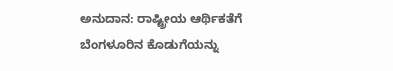ಅನುದಾನ: ರಾಷ್ಟ್ರೀಯ ಆರ್ಥಿಕತೆಗೆ ಬೆಂಗಳೂರಿನ ಕೊಡುಗೆಯನ್ನು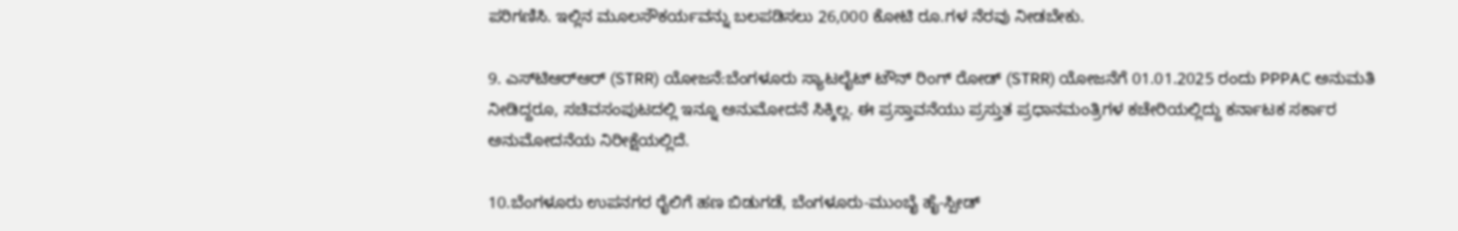ಪರಿಗಣಿಸಿ. ಇಲ್ಲಿನ ಮೂಲಸೌಕರ್ಯವನ್ನು ಬಲಪಡಿಸಲು 26,000 ಕೋಟಿ ರೂ.ಗಳ ನೆರವು ನೀಡಬೇಕು.

9. ಎಸ್‌ಟಿಆರ್‌ಆರ್ (STRR) ಯೋಜನೆ:ಬೆಂಗಳೂರು ಸ್ಯಾಟಲೈಟ್ ಟೌನ್ ರಿಂಗ್ ರೋಡ್ (STRR) ಯೋಜನೆಗೆ 01.01.2025 ರಂದು PPPAC ಅನುಮತಿ ನೀಡಿದ್ದರೂ, ಸಚಿವಸಂಪುಟದಲ್ಲಿ ಇನ್ನೂ ಅನುಮೋದನೆ ಸಿಕ್ಕಿಲ್ಲ. ಈ ಪ್ರಸ್ತಾವನೆಯು ಪ್ರಸ್ತುತ ಪ್ರಧಾನಮಂತ್ರಿಗಳ ಕಚೇರಿಯಲ್ಲಿದ್ದು ಕರ್ನಾಟಕ ಸರ್ಕಾರ ಅನುಮೋದನೆಯ ನಿರೀಕ್ಷೆಯಲ್ಲಿದೆ.

10.ಬೆಂಗಳೂರು ಉಪನಗರ ರೈಲಿಗೆ ಹಣ ಬಿಡುಗಡೆ, ಬೆಂಗಳೂರು-ಮುಂಬೈ ಹೈ-ಸ್ಪೀಡ್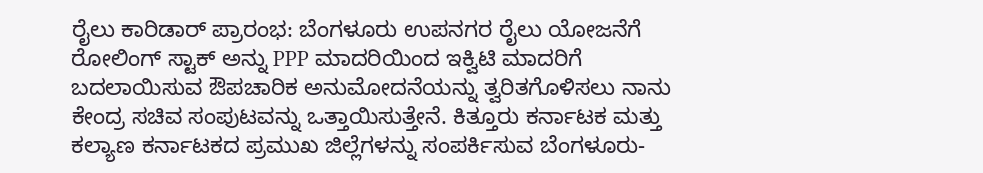ರೈಲು ಕಾರಿಡಾರ್ ಪ್ರಾರಂಭ: ಬೆಂಗಳೂರು ಉಪನಗರ ರೈಲು ಯೋಜನೆಗೆ ರೋಲಿಂಗ್ ಸ್ಟಾಕ್ ಅನ್ನು PPP ಮಾದರಿಯಿಂದ ಇಕ್ವಿಟಿ ಮಾದರಿಗೆ ಬದಲಾಯಿಸುವ ಔಪಚಾರಿಕ ಅನುಮೋದನೆಯನ್ನು ತ್ವರಿತಗೊಳಿಸಲು ನಾನು ಕೇಂದ್ರ ಸಚಿವ ಸಂಪುಟವನ್ನು ಒತ್ತಾಯಿಸುತ್ತೇನೆ. ಕಿತ್ತೂರು ಕರ್ನಾಟಕ ಮತ್ತು ಕಲ್ಯಾಣ ಕರ್ನಾಟಕದ ಪ್ರಮುಖ ಜಿಲ್ಲೆಗಳನ್ನು ಸಂಪರ್ಕಿಸುವ ಬೆಂಗಳೂರು-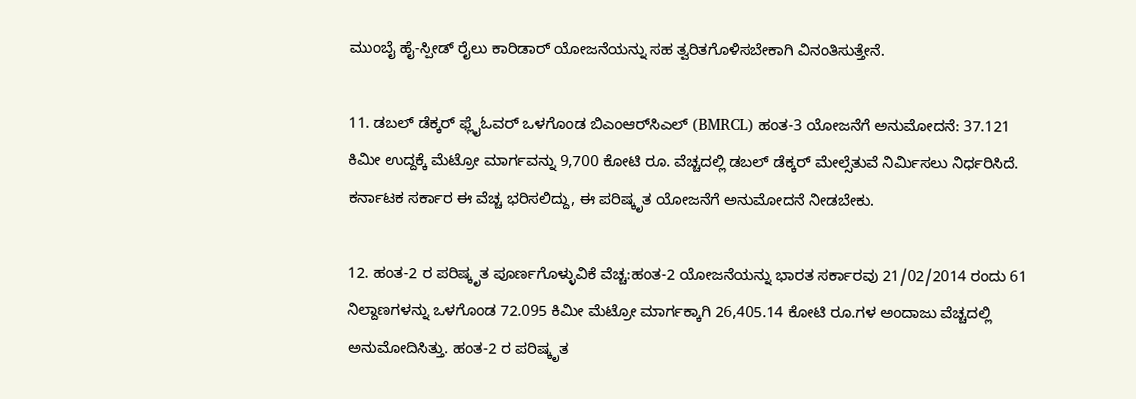ಮುಂಬೈ ಹೈ-ಸ್ಪೀಡ್ ರೈಲು ಕಾರಿಡಾರ್ ಯೋಜನೆಯನ್ನು ಸಹ ತ್ವರಿತಗೊಳಿಸಬೇಕಾಗಿ ವಿನಂತಿಸುತ್ತೇನೆ.

11. ಡಬಲ್ ಡೆಕ್ಕರ್ ಫ್ಲೈಓವರ್ ಒಳಗೊಂಡ ಬಿಎಂಆರ್‌ಸಿಎಲ್ (BMRCL) ಹಂತ-3 ಯೋಜನೆಗೆ ಅನುಮೋದನೆ: 37.121 ಕಿಮೀ ಉದ್ದಕ್ಕೆ ಮೆಟ್ರೋ ಮಾರ್ಗವನ್ನು 9,700 ಕೋಟಿ ರೂ. ವೆಚ್ಚದಲ್ಲಿ ಡಬಲ್ ಡೆಕ್ಕರ್ ಮೇಲ್ಸೆತುವೆ ನಿರ್ಮಿಸಲು ನಿರ್ಧರಿಸಿದೆ. ಕರ್ನಾಟಕ ಸರ್ಕಾರ ಈ ವೆಚ್ಚ ಭರಿಸಲಿದ್ದು, ಈ ಪರಿಷ್ಕೃತ ಯೋಜನೆಗೆ ಅನುಮೋದನೆ ನೀಡಬೇಕು.

12. ಹಂತ-2 ರ ಪರಿಷ್ಕೃತ ಪೂರ್ಣಗೊಳ್ಳುವಿಕೆ ವೆಚ್ಚ:ಹಂತ-2 ಯೋಜನೆಯನ್ನು ಭಾರತ ಸರ್ಕಾರವು 21/02/2014 ರಂದು 61 ನಿಲ್ದಾಣಗಳನ್ನು ಒಳಗೊಂಡ 72.095 ಕಿಮೀ ಮೆಟ್ರೋ ಮಾರ್ಗಕ್ಕಾಗಿ 26,405.14 ಕೋಟಿ ರೂ.ಗಳ ಅಂದಾಜು ವೆಚ್ಚದಲ್ಲಿ ಅನುಮೋದಿಸಿತ್ತು. ಹಂತ-2 ರ ಪರಿಷ್ಕೃತ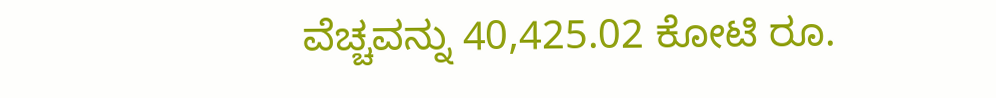ವೆಚ್ಚವನ್ನು 40,425.02 ಕೋಟಿ ರೂ.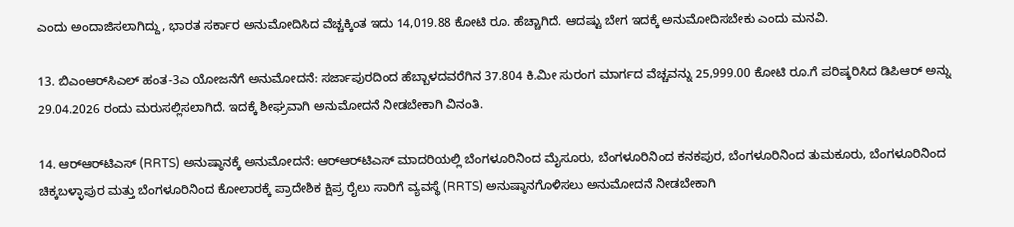ಎಂದು ಅಂದಾಜಿಸಲಾಗಿದ್ದು, ಭಾರತ ಸರ್ಕಾರ ಅನುಮೋದಿಸಿದ ವೆಚ್ಚಕ್ಕಿಂತ ಇದು 14,019.88 ಕೋಟಿ ರೂ. ಹೆಚ್ಚಾಗಿದೆ. ಆದಷ್ಟು ಬೇಗ ಇದಕ್ಕೆ ಅನುಮೋದಿಸಬೇಕು ಎಂದು ಮನವಿ.

13. ಬಿಎಂಆರ್‌ಸಿಎಲ್ ಹಂತ-3ಎ ಯೋಜನೆಗೆ ಅನುಮೋದನೆ: ಸರ್ಜಾಪುರದಿಂದ ಹೆಬ್ಬಾಳದವರೆಗಿನ 37.804 ಕಿ.ಮೀ ಸುರಂಗ ಮಾರ್ಗದ ವೆಚ್ಚವನ್ನು 25,999.00 ಕೋಟಿ ರೂ.ಗೆ ಪರಿಷ್ಕರಿಸಿದ ಡಿಪಿಆರ್ ಅನ್ನು 29.04.2026 ರಂದು ಮರುಸಲ್ಲಿಸಲಾಗಿದೆ. ಇದಕ್ಕೆ ಶೀಘ್ರವಾಗಿ ಅನುಮೋದನೆ ನೀಡಬೇಕಾಗಿ ವಿನಂತಿ.

14. ಆರ್‌ಆರ್‌ಟಿಎಸ್ (RRTS) ಅನುಷ್ಠಾನಕ್ಕೆ ಅನುಮೋದನೆ: ಆರ್‌ಆರ್‌ಟಿಎಸ್ ಮಾದರಿಯಲ್ಲಿ ಬೆಂಗಳೂರಿನಿಂದ ಮೈಸೂರು, ಬೆಂಗಳೂರಿನಿಂದ ಕನಕಪುರ, ಬೆಂಗಳೂರಿನಿಂದ ತುಮಕೂರು, ಬೆಂಗಳೂರಿನಿಂದ ಚಿಕ್ಕಬಳ್ಳಾಪುರ ಮತ್ತು ಬೆಂಗಳೂರಿನಿಂದ ಕೋಲಾರಕ್ಕೆ ಪ್ರಾದೇಶಿಕ ಕ್ಷಿಪ್ರ ರೈಲು ಸಾರಿಗೆ ವ್ಯವಸ್ಥೆ (RRTS) ಅನುಷ್ಠಾನಗೊಳಿಸಲು ಅನುಮೋದನೆ ನೀಡಬೇಕಾಗಿ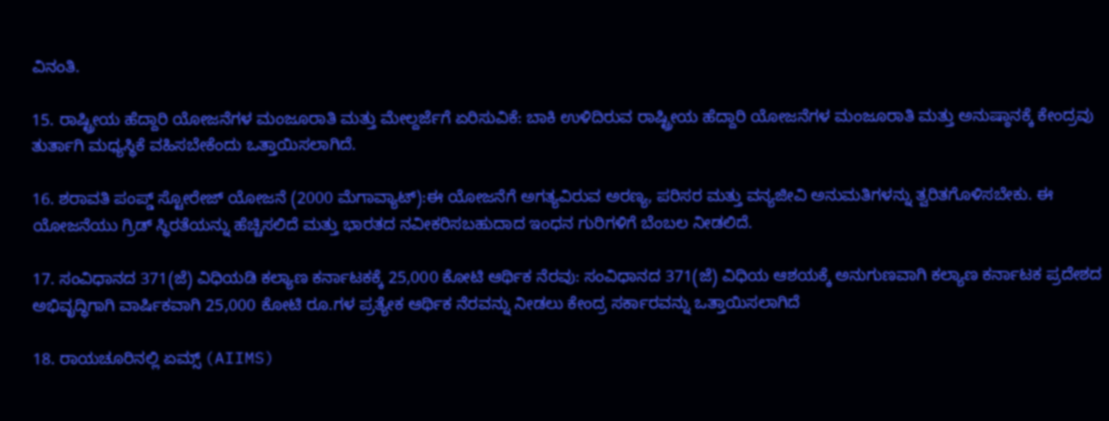ವಿನಂತಿ.

15. ರಾಷ್ಟ್ರೀಯ ಹೆದ್ದಾರಿ ಯೋಜನೆಗಳ ಮಂಜೂರಾತಿ ಮತ್ತು ಮೇಲ್ದರ್ಜೆಗೆ ಏರಿಸುವಿಕೆ: ಬಾಕಿ ಉಳಿದಿರುವ ರಾಷ್ಟ್ರೀಯ ಹೆದ್ದಾರಿ ಯೋಜನೆಗಳ ಮಂಜೂರಾತಿ ಮತ್ತು ಅನುಷ್ಠಾನಕ್ಕೆ ಕೇಂದ್ರವು ತುರ್ತಾಗಿ ಮಧ್ಯಸ್ಥಿಕೆ ವಹಿಸಬೇಕೆಂದು ಒತ್ತಾಯಿಸಲಾಗಿದೆ.

16. ಶರಾವತಿ ಪಂಪ್ಡ್ ಸ್ಟೋರೇಜ್ ಯೋಜನೆ (2000 ಮೆಗಾವ್ಯಾಟ್):ಈ ಯೋಜನೆಗೆ ಅಗತ್ಯವಿರುವ ಅರಣ್ಯ, ಪರಿಸರ ಮತ್ತು ವನ್ಯಜೀವಿ ಅನುಮತಿಗಳನ್ನು ತ್ವರಿತಗೊಳಿಸಬೇಕು. ಈ ಯೋಜನೆಯು ಗ್ರಿಡ್ ಸ್ಥಿರತೆಯನ್ನು ಹೆಚ್ಚಿಸಲಿದೆ ಮತ್ತು ಭಾರತದ ನವೀಕರಿಸಬಹುದಾದ ಇಂಧನ ಗುರಿಗಳಿಗೆ ಬೆಂಬಲ ನೀಡಲಿದೆ.

17. ಸಂವಿಧಾನದ 371(ಜೆ) ವಿಧಿಯಡಿ ಕಲ್ಯಾಣ ಕರ್ನಾಟಕಕ್ಕೆ 25,000 ಕೋಟಿ ಆರ್ಥಿಕ ನೆರವು: ಸಂವಿಧಾನದ 371(ಜೆ) ವಿಧಿಯ ಆಶಯಕ್ಕೆ ಅನುಗುಣವಾಗಿ ಕಲ್ಯಾಣ ಕರ್ನಾಟಕ ಪ್ರದೇಶದ ಅಭಿವೃದ್ಧಿಗಾಗಿ ವಾರ್ಷಿಕವಾಗಿ 25,000 ಕೋಟಿ ರೂ.ಗಳ ಪ್ರತ್ಯೇಕ ಆರ್ಥಿಕ ನೆರವನ್ನು ನೀಡಲು ಕೇಂದ್ರ ಸರ್ಕಾರವನ್ನು ಒತ್ತಾಯಿಸಲಾಗಿದೆ

18. ರಾಯಚೂರಿನಲ್ಲಿ ಏಮ್ಸ್ (AIIMS)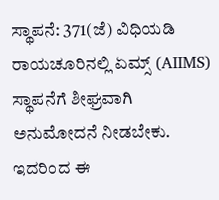ಸ್ಥಾಪನೆ: 371(ಜೆ) ವಿಧಿಯಡಿ ರಾಯಚೂರಿನಲ್ಲಿ ಏಮ್ಸ್ (AIIMS) ಸ್ಥಾಪನೆಗೆ ಶೀಘ್ರವಾಗಿ ಅನುಮೋದನೆ ನೀಡಬೇಕು. ಇದರಿಂದ ಈ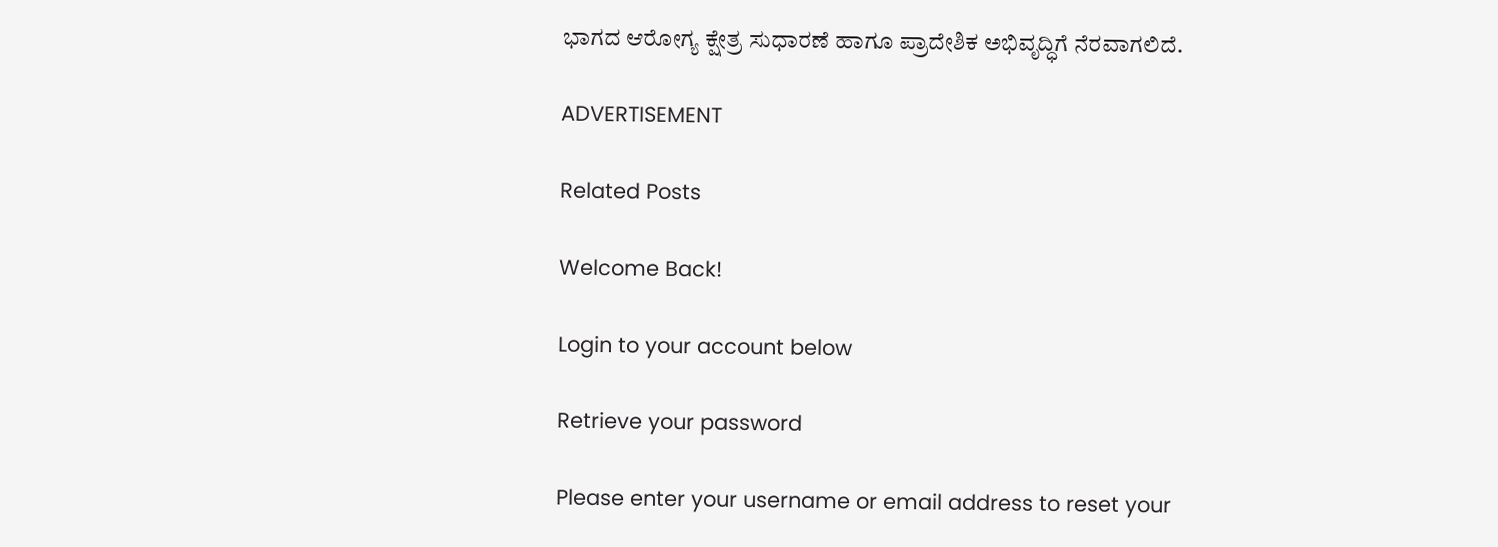ಭಾಗದ ಆರೋಗ್ಯ ಕ್ಷೇತ್ರ ಸುಧಾರಣೆ ಹಾಗೂ ಪ್ರಾದೇಶಿಕ ಅಭಿವೃದ್ಧಿಗೆ ನೆರವಾಗಲಿದೆ.

ADVERTISEMENT

Related Posts

Welcome Back!

Login to your account below

Retrieve your password

Please enter your username or email address to reset your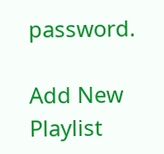password.

Add New Playlist